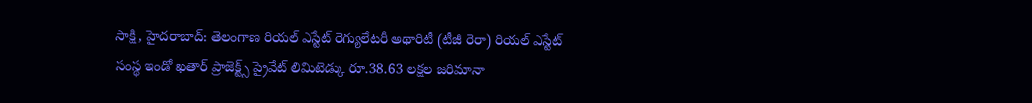సాక్షి, హైదరాబాద్: తెలంగాణ రియల్ ఎస్టేట్ రెగ్యులేటరీ అథారిటీ (టీజీ రెరా) రియల్ ఎస్టేట్ సంస్థ ఇండో ఖతార్ ప్రాజెక్ట్స్ ప్రైవేట్ లిమిటెడ్కు రూ.38.63 లక్షల జరిమానా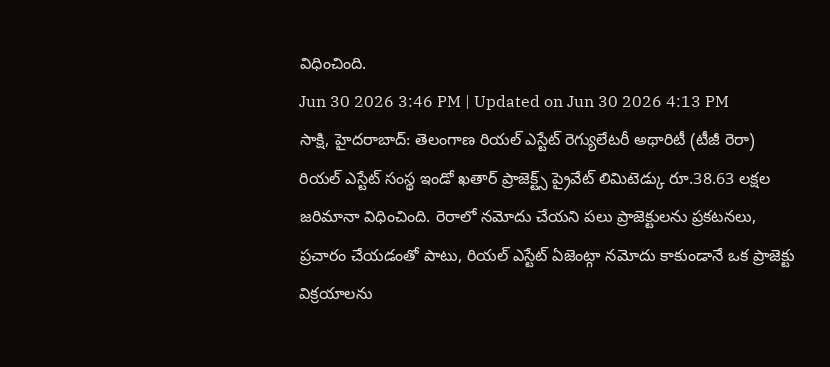విధించింది.
Jun 30 2026 3:46 PM | Updated on Jun 30 2026 4:13 PM
సాక్షి, హైదరాబాద్: తెలంగాణ రియల్ ఎస్టేట్ రెగ్యులేటరీ అథారిటీ (టీజీ రెరా) రియల్ ఎస్టేట్ సంస్థ ఇండో ఖతార్ ప్రాజెక్ట్స్ ప్రైవేట్ లిమిటెడ్కు రూ.38.63 లక్షల జరిమానా విధించింది. రెరాలో నమోదు చేయని పలు ప్రాజెక్టులను ప్రకటనలు, ప్రచారం చేయడంతో పాటు, రియల్ ఎస్టేట్ ఏజెంట్గా నమోదు కాకుండానే ఒక ప్రాజెక్టు విక్రయాలను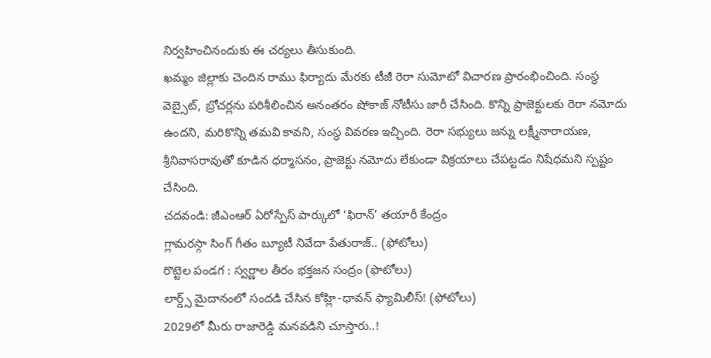నిర్వహించినందుకు ఈ చర్యలు తీసుకుంది.
ఖమ్మం జిల్లాకు చెందిన రాము ఫిర్యాదు మేరకు టీజీ రెరా సుమోటో విచారణ ప్రారంభించింది. సంస్థ వెబ్సైట్, బ్రోచర్లను పరిశీలించిన అనంతరం షోకాజ్ నోటీసు జారీ చేసింది. కొన్ని ప్రాజెక్టులకు రెరా నమోదు ఉందని, మరికొన్ని తమవి కావని, సంస్థ వివరణ ఇచ్చింది. రెరా సభ్యులు జన్ను లక్ష్మీనారాయణ, శ్రీనివాసరావుతో కూడిన ధర్మాసనం, ప్రాజెక్టు నమోదు లేకుండా విక్రయాలు చేపట్టడం నిషేధమని స్పష్టం చేసింది.
చదవండి: జీఎంఆర్ ఏరోస్పేస్ పార్కులో ‘ఫిరాన్’ తయారీ కేంద్రం
గ్లామరస్గా సింగ్ గీతం బ్యూటీ నివేదా పేతురాజ్.. (ఫోటోలు)
రొట్టెల పండగ : స్వర్ణాల తీరం భక్తజన సంద్రం (ఫొటోలు)
లార్డ్స్ మైదానంలో సందడి చేసిన కోహ్లి-ధావన్ ఫ్యామిలీస్! (ఫోటోలు)
2029లో మీరు రాజారెడ్డి మనవడిని చూస్తారు..!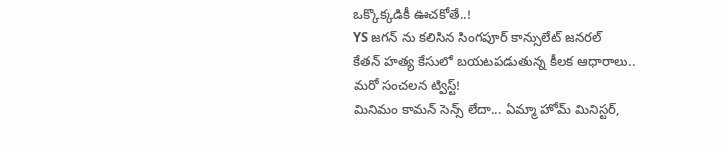ఒక్కొక్కడికీ ఊచకోతే..!
YS జగన్ ను కలిసిన సింగపూర్ కాన్సులేట్ జనరల్
కేతన్ హత్య కేసులో బయటపడుతున్న కీలక ఆధారాలు.. మరో సంచలన ట్విస్ట్!
మినిమం కామన్ సెన్స్ లేదా... ఏమ్మా హోమ్ మినిస్టర్,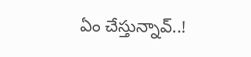ఏం చేస్తున్నావ్..!